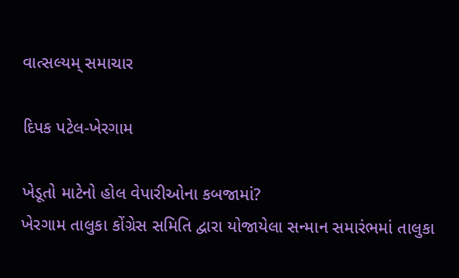વાત્સલ્યમ્ સમાચાર

દિપક પટેલ-ખેરગામ

ખેડૂતો માટેનો હોલ વેપારીઓના કબજામાં?
ખેરગામ તાલુકા કોંગ્રેસ સમિતિ દ્વારા યોજાયેલા સન્માન સમારંભમાં તાલુકા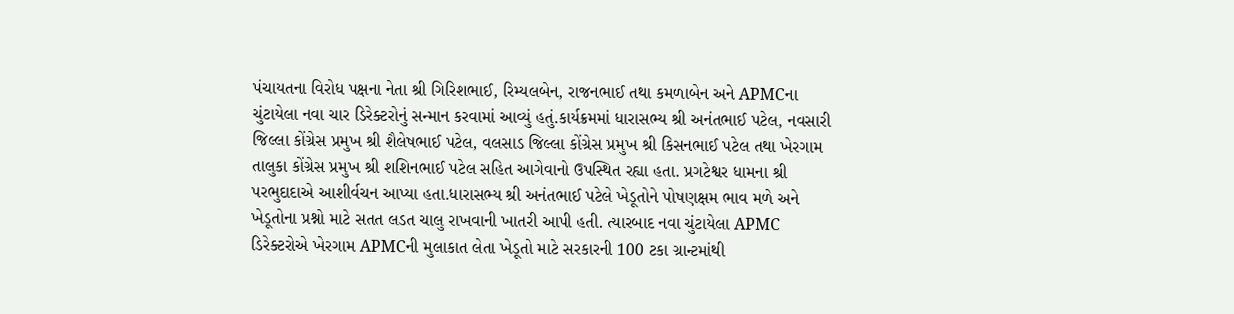પંચાયતના વિરોધ પક્ષના નેતા શ્રી ગિરિશભાઈ, રિમ્યલબેન, રાજનભાઈ તથા કમળાબેન અને APMCના ચુંટાયેલા નવા ચાર ડિરેક્ટરોનું સન્માન કરવામાં આવ્યું હતું.કાર્યક્રમમાં ધારાસભ્ય શ્રી અનંતભાઈ પટેલ, નવસારી જિલ્લા કોંગ્રેસ પ્રમુખ શ્રી શૈલેષભાઈ પટેલ, વલસાડ જિલ્લા કોંગ્રેસ પ્રમુખ શ્રી કિસનભાઈ પટેલ તથા ખેરગામ તાલુકા કોંગ્રેસ પ્રમુખ શ્રી શશિનભાઈ પટેલ સહિત આગેવાનો ઉપસ્થિત રહ્યા હતા. પ્રગટેશ્વર ધામના શ્રી પરભુદાદાએ આશીર્વચન આપ્યા હતા.ધારાસભ્ય શ્રી અનંતભાઈ પટેલે ખેડૂતોને પોષણક્ષમ ભાવ મળે અને ખેડૂતોના પ્રશ્નો માટે સતત લડત ચાલુ રાખવાની ખાતરી આપી હતી. ત્યારબાદ નવા ચુંટાયેલા APMC ડિરેક્ટરોએ ખેરગામ APMCની મુલાકાત લેતા ખેડૂતો માટે સરકારની 100 ટકા ગ્રાન્ટમાંથી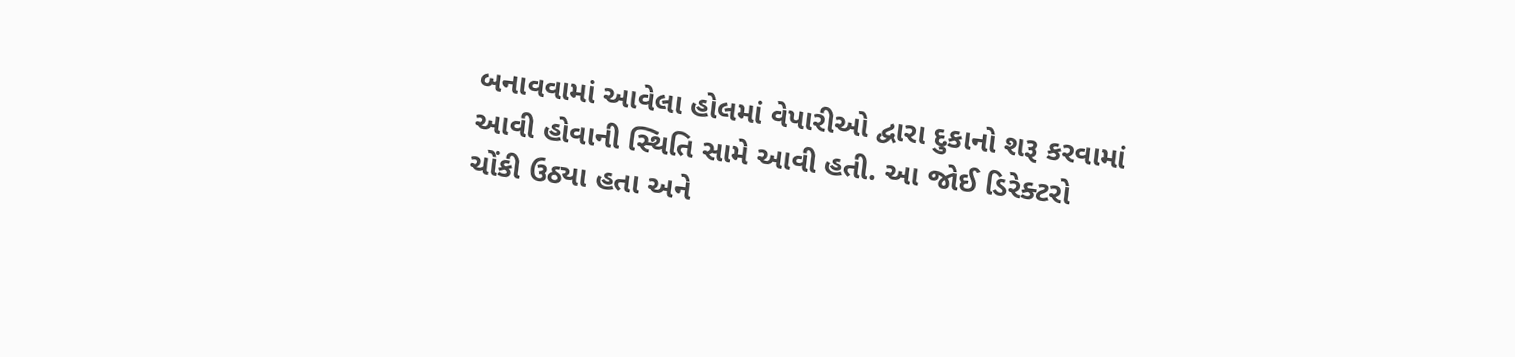બનાવવામાં આવેલા હોલમાં વેપારીઓ દ્વારા દુકાનો શરૂ કરવામાં આવી હોવાની સ્થિતિ સામે આવી હતી. આ જોઈ ડિરેક્ટરો ચોંકી ઉઠ્યા હતા અને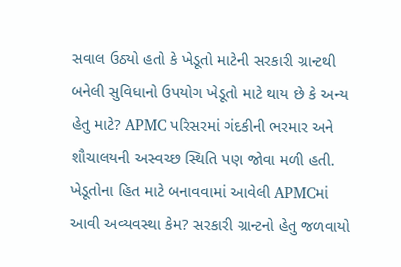સવાલ ઉઠ્યો હતો કે ખેડૂતો માટેની સરકારી ગ્રાન્ટથી બનેલી સુવિધાનો ઉપયોગ ખેડૂતો માટે થાય છે કે અન્ય હેતુ માટે? APMC પરિસરમાં ગંદકીની ભરમાર અને શૌચાલયની અસ્વચ્છ સ્થિતિ પણ જોવા મળી હતી. ખેડૂતોના હિત માટે બનાવવામાં આવેલી APMCમાં આવી અવ્યવસ્થા કેમ? સરકારી ગ્રાન્ટનો હેતુ જળવાયો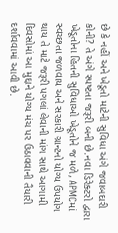છે કે નહીં અને ખેડૂતો માટેની સુવિધા અંગે જવાબદારી કોની? તે અંગે સ્પષ્ટતા જરૂરી બની છે.નવા ડિરેક્ટરો દ્વારા ખેડૂતોના હિતની સુવિધાઓ ખેડૂતોને જ મળે, APMCમાં સ્વચ્છતા જળવાય અને સરકારી ગ્રાન્ટનો યોગ્ય ઉપયોગ થાય તે માટે જરૂરી પગલાં લેવાની માંગ સાથે આગામી દિવસોમાં આ મુદ્દાને યોગ્ય મંચ પર ઉઠાવવાની તૈયારી દર્શાવવામાં આવી છે.